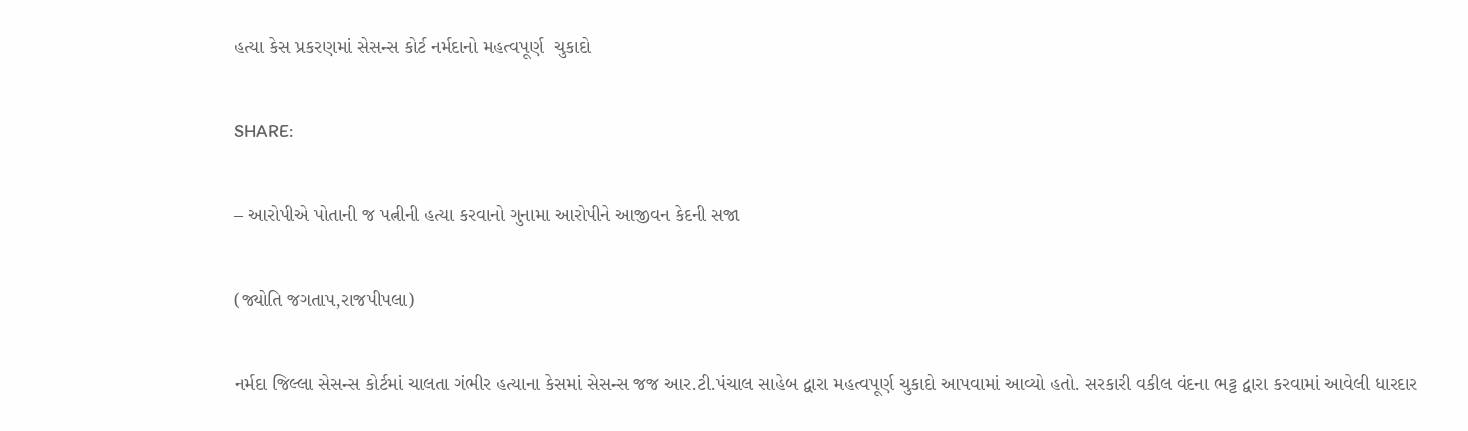હત્યા કેસ પ્રકરણમાં સેસન્સ કોર્ટ નર્મદાનો મહત્વપૂર્ણ  ચુકાદો

SHARE:

– આરોપીએ પોતાની જ પત્નીની હત્યા કરવાનો ગુનામા આરોપીને આજીવન કેદની સજા

(જ્યોતિ જગતાપ,રાજપીપલા)

નર્મદા જિલ્લા સેસન્સ કોર્ટમાં ચાલતા ગંભીર હત્યાના કેસમાં સેસન્સ જજ આર.ટી.પંચાલ સાહેબ દ્વારા મહત્વપૂર્ણ ચુકાદો આપવામાં આવ્યો હતો. સરકારી વકીલ વંદના ભટ્ટ દ્વારા કરવામાં આવેલી ધારદાર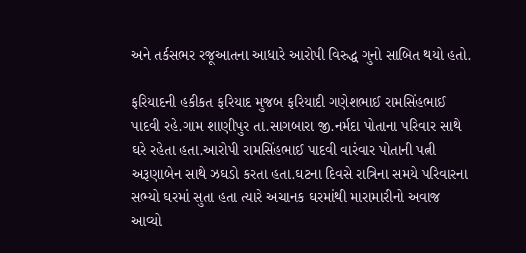અને તર્કસભર રજૂઆતના આધારે આરોપી વિરુદ્ધ ગુનો સાબિત થયો હતો.

ફરિયાદની હકીકત ફરિયાદ મુજબ ફરિયાદી ગણેશભાઈ રામસિંહભાઈ પાદવી રહે.ગામ શાણીપુર તા.સાગબારા જી.નર્મદા પોતાના પરિવાર સાથે ઘરે રહેતા હતા.આરોપી રામસિંહભાઈ પાદવી વારંવાર પોતાની પત્ની અરૂણાબેન સાથે ઝઘડો કરતા હતા.ઘટના દિવસે રાત્રિના સમયે પરિવારના સભ્યો ઘરમાં સુતા હતા ત્યારે અચાનક ઘરમાંથી મારામારીનો અવાજ આવ્યો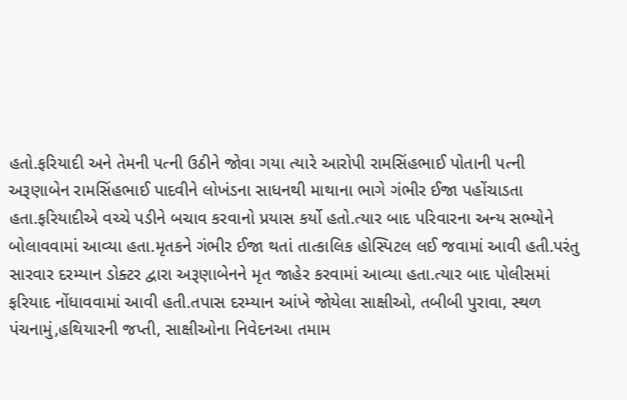હતો.ફરિયાદી અને તેમની પત્ની ઉઠીને જોવા ગયા ત્યારે આરોપી રામસિંહભાઈ પોતાની પત્ની અરૂણાબેન રામસિંહભાઈ પાદવીને લોખંડના સાધનથી માથાના ભાગે ગંભીર ઈજા પહોંચાડતા હતા.ફરિયાદીએ વચ્ચે પડીને બચાવ કરવાનો પ્રયાસ કર્યો હતો.ત્યાર બાદ પરિવારના અન્ય સભ્યોને બોલાવવામાં આવ્યા હતા.મૃતકને ગંભીર ઈજા થતાં તાત્કાલિક હોસ્પિટલ લઈ જવામાં આવી હતી.પરંતુ સારવાર દરમ્યાન ડોક્ટર દ્વારા અરૂણાબેનને મૃત જાહેર કરવામાં આવ્યા હતા.ત્યાર બાદ પોલીસમાં ફરિયાદ નોંધાવવામાં આવી હતી.તપાસ દરમ્યાન આંખે જોયેલા સાક્ષીઓ, તબીબી પુરાવા, સ્થળ પંચનામું,હથિયારની જપ્તી, સાક્ષીઓના નિવેદનઆ તમામ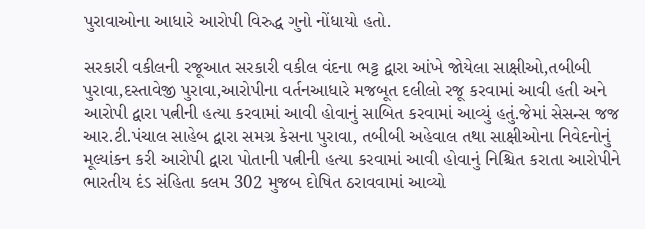પુરાવાઓના આધારે આરોપી વિરુદ્ધ ગુનો નોંધાયો હતો.

સરકારી વકીલની રજૂઆત સરકારી વકીલ વંદના ભટ્ટ દ્વારા આંખે જોયેલા સાક્ષીઓ,તબીબી પુરાવા,દસ્તાવેજી પુરાવા,આરોપીના વર્તનઆધારે મજબૂત દલીલો રજૂ કરવામાં આવી હતી અને આરોપી દ્વારા પત્નીની હત્યા કરવામાં આવી હોવાનું સાબિત કરવામાં આવ્યું હતું.જેમાં સેસન્સ જજ આર.ટી.પંચાલ સાહેબ દ્વારા સમગ્ર કેસના પુરાવા, તબીબી અહેવાલ તથા સાક્ષીઓના નિવેદનોનું મૂલ્યાંકન કરી આરોપી દ્વારા પોતાની પત્નીની હત્યા કરવામાં આવી હોવાનું નિશ્ચિત કરાતા આરોપીને ભારતીય દંડ સંહિતા કલમ 302 મુજબ દોષિત ઠરાવવામાં આવ્યો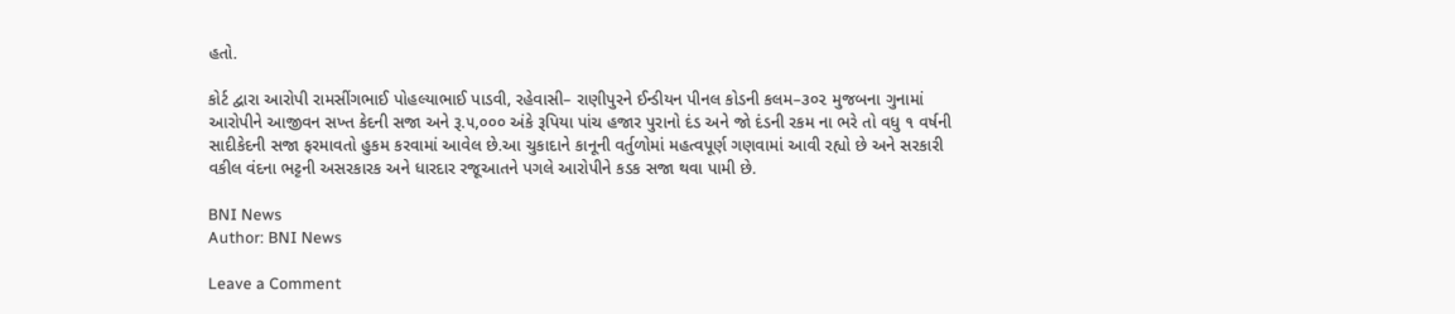હતો.

કોર્ટ દ્વારા આરોપી રામસીંગભાઈ પોહલ્યાભાઈ પાડવી, રહેવાસી– રાણીપુરને ઈન્ડીયન પીનલ કોડની કલમ–૩૦૨ મુજબના ગુનામાં આરોપીને આજીવન સખ્ત કેદની સજા અને રૂ.૫,૦૦૦ અંકે રૂપિયા પાંચ હજાર પુરાનો દંડ અને જો દંડની રકમ ના ભરે તો વધુ ૧ વર્ષની સાદીકેદની સજા ફરમાવતો હુકમ કરવામાં આવેલ છે.આ ચુકાદાને કાનૂની વર્તુળોમાં મહત્વપૂર્ણ ગણવામાં આવી રહ્યો છે અને સરકારી વકીલ વંદના ભટ્ટની અસરકારક અને ધારદાર રજૂઆતને પગલે આરોપીને કડક સજા થવા પામી છે.

BNI News
Author: BNI News

Leave a Comment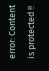error: Content is protected !!